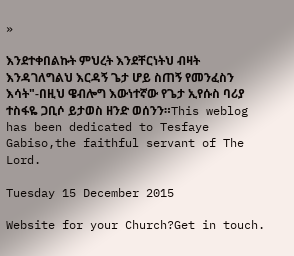»

እንደተቀበልኩት ምህረት እንደቸርነትህ ብዛት እንዳገለግልህ እርዳኝ ጌታ ሆይ ስጠኝ የመንፈስን እሳት"-በዚህ ዌብሎግ እውነተኛው የጌታ ኢየሱስ ባሪያ ተስፋዬ ጋቢሶ ይታወስ ዘንድ ወሰንን።This weblog has been dedicated to Tesfaye Gabiso,the faithful servant of The Lord.

Tuesday 15 December 2015

Website for your Church?Get in touch.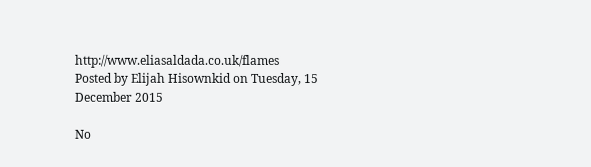http://www.eliasaldada.co.uk/flames
Posted by Elijah Hisownkid on Tuesday, 15 December 2015

No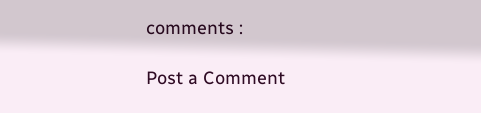comments :

Post a Comment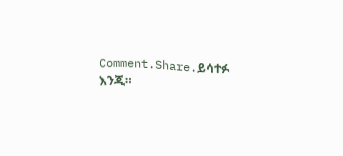Comment.Share.ይሳተፉ እንጂ።